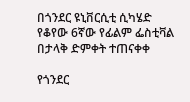በጎንደር ዩኒቨርሲቲ ሲካሄድ የቆየው 6ኛው የፊልም ፌስቲቫል በታላቅ ድምቀት ተጠናቀቀ

የጎንደር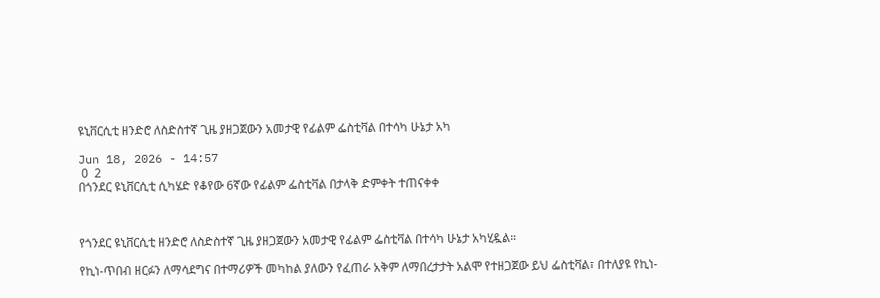ዩኒቨርሲቲ ዘንድሮ ለስድስተኛ ጊዜ ያዘጋጀውን አመታዊ የፊልም ፌስቲቫል በተሳካ ሁኔታ አካ

Jun 18, 2026 - 14:57
 0  2
በጎንደር ዩኒቨርሲቲ ሲካሄድ የቆየው 6ኛው የፊልም ፌስቲቫል በታላቅ ድምቀት ተጠናቀቀ



የጎንደር ዩኒቨርሲቲ ዘንድሮ ለስድስተኛ ጊዜ ያዘጋጀውን አመታዊ የፊልም ፌስቲቫል በተሳካ ሁኔታ አካሂዷል።

የኪነ-ጥበብ ዘርፉን ለማሳደግና በተማሪዎች መካከል ያለውን የፈጠራ አቅም ለማበረታታት አልሞ የተዘጋጀው ይህ ፌስቲቫል፣ በተለያዩ የኪነ-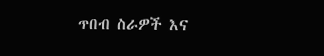ጥበብ ስራዎች እና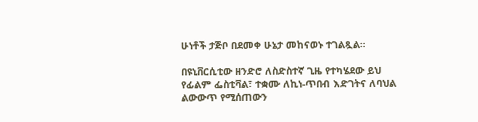ሁነቶች ታጅቦ በደመቀ ሁኔታ መከናወኑ ተገልጿል።

በዩኒቨርሲቲው ዘንድሮ ለስድስተኛ ጊዜ የተካሄደው ይህ የፊልም ፌስቲቫል፣ ተቋሙ ለኪነ-ጥበብ እድገትና ለባህል ልውውጥ የሚሰጠውን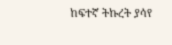ከፍተኛ ትኩረት ያሳየ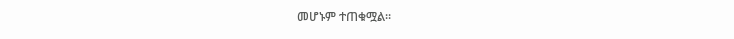መሆኑም ተጠቁሟል።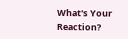What's Your Reaction?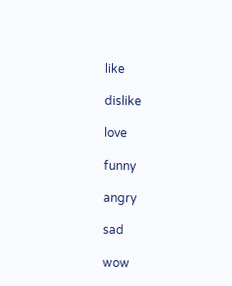like

dislike

love

funny

angry

sad

wow